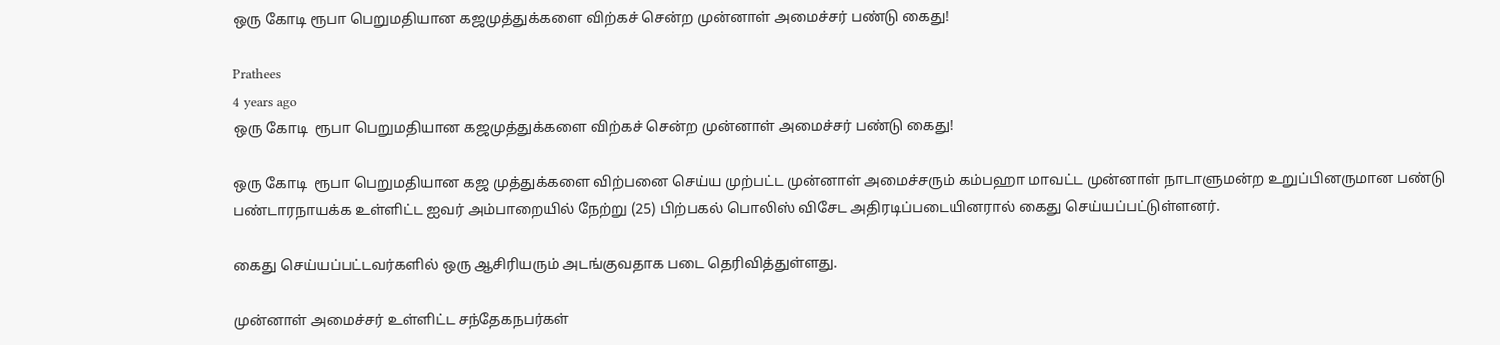ஒரு கோடி ரூபா பெறுமதியான கஜமுத்துக்களை விற்கச் சென்ற முன்னாள் அமைச்சர் பண்டு கைது!

Prathees
4 years ago
ஒரு கோடி  ரூபா பெறுமதியான கஜமுத்துக்களை விற்கச் சென்ற முன்னாள் அமைச்சர் பண்டு கைது!

ஒரு கோடி  ரூபா பெறுமதியான கஜ முத்துக்களை விற்பனை செய்ய முற்பட்ட முன்னாள் அமைச்சரும் கம்பஹா மாவட்ட முன்னாள் நாடாளுமன்ற உறுப்பினருமான பண்டு பண்டாரநாயக்க உள்ளிட்ட ஐவர் அம்பாறையில் நேற்று (25) பிற்பகல் பொலிஸ் விசேட அதிரடிப்படையினரால் கைது செய்யப்பட்டுள்ளனர்.

கைது செய்யப்பட்டவர்களில் ஒரு ஆசிரியரும் அடங்குவதாக படை தெரிவித்துள்ளது.

முன்னாள் அமைச்சர் உள்ளிட்ட சந்தேகநபர்கள்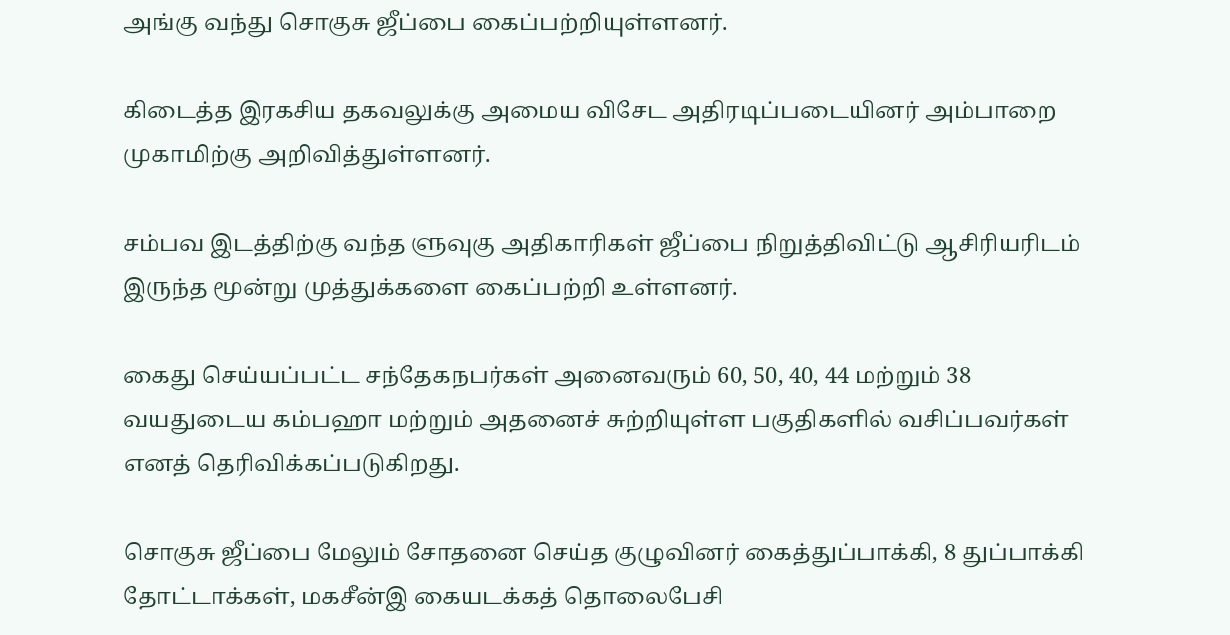அங்கு வந்து சொகுசு ஜீப்பை கைப்பற்றியுள்ளனர்.

கிடைத்த இரகசிய தகவலுக்கு அமைய விசேட அதிரடிப்படையினர் அம்பாறை முகாமிற்கு அறிவித்துள்ளனர்.

சம்பவ இடத்திற்கு வந்த ளுவுகு அதிகாரிகள் ஜீப்பை நிறுத்திவிட்டு ஆசிரியரிடம் இருந்த மூன்று முத்துக்களை கைப்பற்றி உள்ளனர்.

கைது செய்யப்பட்ட சந்தேகநபர்கள் அனைவரும் 60, 50, 40, 44 மற்றும் 38 வயதுடைய கம்பஹா மற்றும் அதனைச் சுற்றியுள்ள பகுதிகளில் வசிப்பவர்கள் எனத் தெரிவிக்கப்படுகிறது.

சொகுசு ஜீப்பை மேலும் சோதனை செய்த குழுவினர் கைத்துப்பாக்கி, 8 துப்பாக்கி தோட்டாக்கள், மகசீன்இ கையடக்கத் தொலைபேசி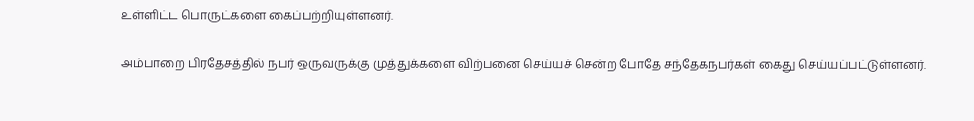உள்ளிட்ட பொருட்களை கைப்பற்றியுள்ளனர்.

அம்பாறை பிரதேசத்தில் நபர் ஒருவருக்கு முத்துக்களை விற்பனை செய்யச் சென்ற போதே சந்தேகநபர்கள் கைது செய்யப்பட்டுள்ளனர்.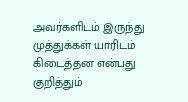அவர்களிடம் இருந்து முத்துக்கள் யாரிடம் கிடைத்தன என்பது குறித்தும்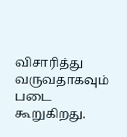விசாரித்து வருவதாகவும் படை கூறுகிறது.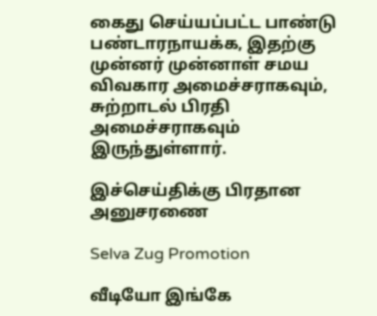கைது செய்யப்பட்ட பாண்டு பண்டாரநாயக்க, இதற்கு முன்னர் முன்னாள் சமய விவகார அமைச்சராகவும், சுற்றாடல் பிரதி அமைச்சராகவும் இருந்துள்ளார்.

இச்செய்திக்கு பிரதான அனுசரணை

Selva Zug Promotion

வீடியோ இங்கே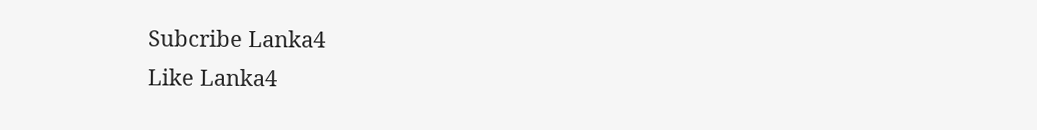Subcribe Lanka4
Like Lanka4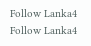Follow Lanka4
Follow Lanka4